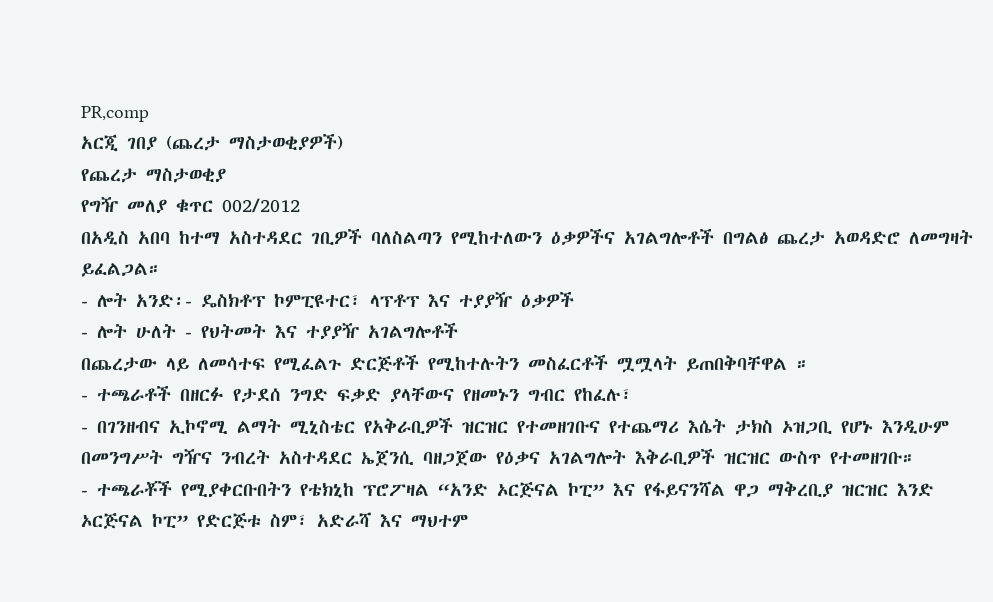PR,comp
አርጂ ገበያ (ጨረታ ማስታወቂያዎች)
የጨረታ ማስታወቂያ
የግዥ መለያ ቁጥር 002/2012
በአዲስ አበባ ከተማ አስተዳደር ገቢዎች ባለስልጣን የሚከተለውን ዕቃዎችና አገልግሎቶች በግልፅ ጨረታ አወዳድሮ ለመግዛት ይፈልጋል።
- ሎት አንድ፡- ዴስክቶፕ ኮምፒዩተር፣ ላፕቶፕ እና ተያያዥ ዕቃዎች
- ሎት ሁለት - የህትመት እና ተያያዥ አገልግሎቶች
በጨረታው ላይ ለመሳተፍ የሚፈልጉ ድርጅቶች የሚከተሉትን መስፈርቶች ሟሟላት ይጠበቅባቸዋል ።
- ተጫራቶች በዘርፉ የታደሰ ንግድ ፍቃድ ያላቸውና የዘመኑን ግብር የከፈሉ፣
- በገንዘብና ኢኮኖሚ ልማት ሚኒስቴር የአቅራቢዎች ዝርዝር የተመዘገቡና የተጨማሪ እሴት ታክስ ኦዝጋቢ የሆኑ እንዲሁም በመንግሥት ግዥና ንብረት አስተዳደር ኤጀንሲ ባዘጋጀው የዕቃና አገልግሎት እቅራቢዎች ዝርዝር ውስጥ የተመዘገቡ።
- ተጫራቾች የሚያቀርቡበትን የቴክኒከ ፕሮፖዛል “አንድ ኦርጅናል ኮፒ” እና የፋይናንሻል ዋጋ ማቅረቢያ ዝርዝር እንድ ኦርጅናል ኮፒ” የድርጅቱ ስም፣ አድራሻ እና ማህተም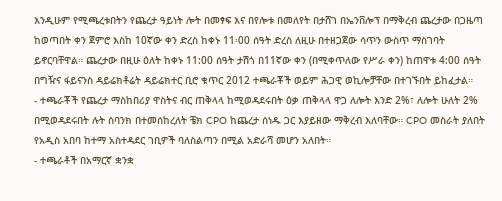እንዲሁም የሚጫረቱበትን የጨረታ ዓይነት ሎት በመፃፍ እና በየሎቱ በመለየት በታሸገ በኤንቨሎፕ በማቅረብ ጨረታው በጋዜጣ ከወጣበት ቀን ጀምሮ እስከ 10ኛው ቀን ድረስ ከቀኑ 11፡00 ሰዓት ድረስ ለዚሁ በተዘጋጀው ሳጥን ውስጥ ማስገባት ይኖርባቸዋል። ጨረታው በዚሁ ዕለት ከቀኑ 11:00 ሰዓት ታሽጎ በ11ኛው ቀን (በሚቀጥለው የሥራ ቀን) ከጠዋቱ 4:00 ሰዓት በግዥና ፋይናንስ ዳይሬክቶሬት ዳይሬክተር ቢሮ ቁጥር 2012 ተጫራቾች ወይም ሕጋዊ ወኪሎቻቸው በተገኙበት ይከፈታል።
- ተጫራቾች የጨረታ ማስከበሪያ ዋስትና ብር ጠቅላላ ከሚወዳደሩበት ዕቃ ጠቅላላ ዋጋ ለሎት እንድ 2%፣ ለሎት ሁለት 2% በሚወዳደሩበት ሉት ሰባንክ በተመሰከረለት ቼክ CPO ከጨረታ ሰነዱ ጋር እያይዘው ማቅረብ እለባቸው። CPO መስራት ያለበት የአዲስ አበባ ከተማ አስተዳደር ገቢዎች ባለስልጣን በሚል አድራሻ መሆን አለበት።
- ተጫራቶች በአማርኛ ቋንቋ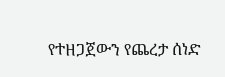የተዘጋጀውን የጨረታ ሰነድ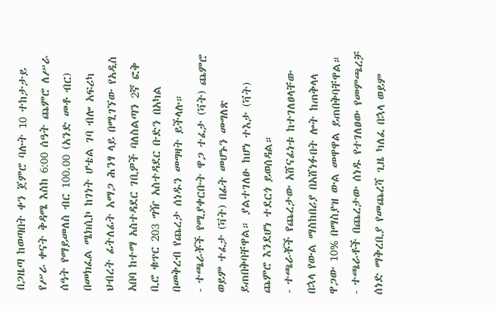በጋዜጣ ከወጣበት ቀን ጀምሮ ባሉት 10 ተከታታይ የሥራ ቀናት ቅዳሜ እስከ 6:00 ሰዓት ጨምሮ ለሥራ ሰዓት የማይመለስ ብር 100.00 (አንድ መቶ ብር) በመክፈል ሜክሲኮ ከገነት ሆቴል ገባ ብሎ አፍሪካ ህብረት ፊትለፊት አማጋ ሕንፃ ላይ በሚገኘው የአዲስ አበባ ከተማ አስተዳደር ገቢዎች ባለስልጣን 2ኛ ፎቅ ቢሮ ቁጥር 203 ግዥ አስተዳደር ቡድን በአካል በመቅረብ የጨረታ ሰነዱን መግዛት ይችላሉ።
- ተጫራቾች የሚያቀርቡት ዋጋ ተፈታ (ቫት) ጨምሮ ወይም ተፈታ (ቫት) በፊት መሆኑን መግለጽ ይጠበቅባቸዋል። ያልተገለፁ ከሆነ ተእታ (ቫት) ጨምሮ እንደሆነ ተደርጎ ይወሰዳል።
- ተጫራቾች የጨረታው አሸናፊነቱ ከተገለፀላቸው በኋላ የውል ማስከበሪያ በአሸነፉበት ሎት ከጠቅላላ ዋጋው 10% በማስያዝ ውል መዋዋል ይጠበቅባቸዋል።
- ተጫራቶች በጨረታው ሰነዱ የተገለፀው የመምጫረቻ ሰነድ ማቅረቢያ የመጨረሻ ጊዜ ካለፈ በኋላ ወይም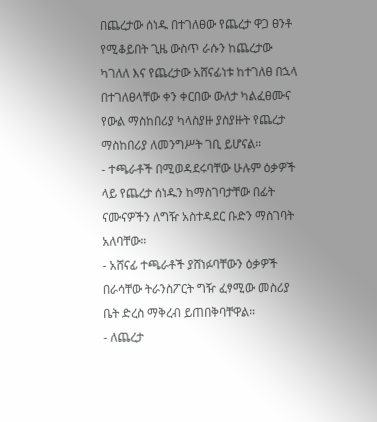በጨረታው ሰነዱ በተገለፀው የጨረታ ዋጋ ፀንቶ የሚቆይበት ጊዜ ውስጥ ራሱን ከጨረታው ካገለለ እና የጨረታው አሸናፊነቱ ከተገለፀ በኋላ በተገለፀላቸው ቀን ቀርበው ውለታ ካልፈፀሙና የውል ማስከበሪያ ካላስያዙ ያስያዙት የጨረታ ማስከበሪያ ለመንግሥት ገቢ ይሆናል።
- ተጫራቶች በሚወዳደሩባቸው ሁሉም ዕቃዎች ላይ የጨረታ ሰነዱን ከማስገባታቸው በፊት ናሙናዎችን ለግዥ አስተዳደር ቡድን ማስገባት አለባቸው።
- አሸናፊ ተጫራቶች ያሸነፉባቸውን ዕቃዎች በራሳቸው ትራንስፖርት ግዥ ፈፃሚው መስሪያ ቤት ድረስ ማቅረብ ይጠበቅባቸዋል።
- ለጨረታ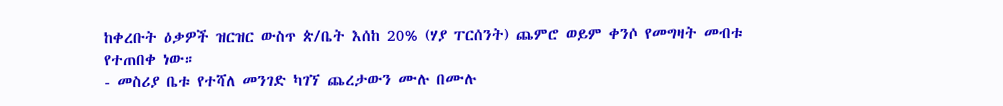ከቀረቡት ዕቃዎች ዝርዝር ውስጥ ጵ/ቤት እሰከ 20% (ሃያ ፐርሰንት) ጨምሮ ወይም ቀንሶ የመግዛት መብቱ የተጠበቀ ነው።
- መስሪያ ቤቱ የተሻለ መንገድ ካገኘ ጨረታውን ሙሉ በሙሉ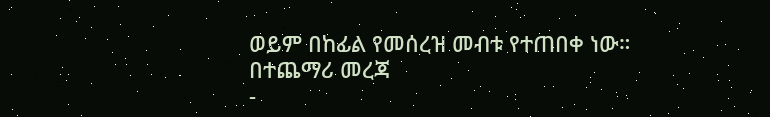ወይም በከፊል የመሰረዝ መብቱ የተጠበቀ ነው።
በተጨማሪ መረጃ
-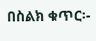በስልክ ቁጥር፡-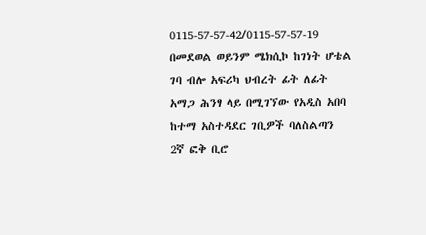0115-57-57-42/0115-57-57-19 በመደወል ወይንም ሜክሲኮ ከገነት ሆቴል ገባ ብሎ አፍሪካ ህብረት ፊት ለፊት አማጋ ሕንፃ ላይ በሚገኘው የአዲስ አበባ ከተማ አስተዳደር ገቢዎች ባለስልጣን 2ኛ ፎቅ ቢሮ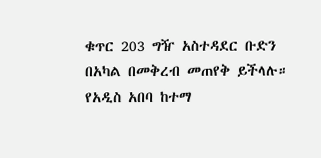ቁጥር 203 ግዥ አስተዳደር ቡድን በአካል በመቅረብ መጠየቅ ይችላሉ።
የአዲስ አበባ ከተማ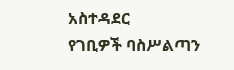አስተዳደር
የገቢዎች ባስሥልጣን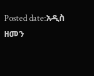Posted date:አዲስ ዘመን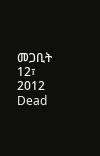መጋቢት 12፣ 2012
Dead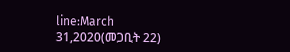line:March 31,2020(መጋቢት 22)